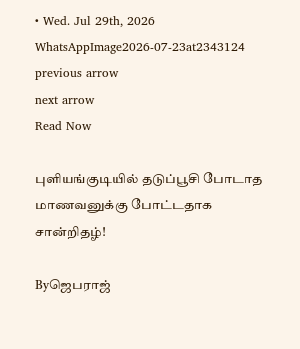• Wed. Jul 29th, 2026
WhatsAppImage2026-07-23at2343124
previous arrow
next arrow
Read Now

புளியங்குடியில் தடுப்பூசி போடாத மாணவனுக்கு போட்டதாக சான்றிதழ்!

Byஜெபராஜ்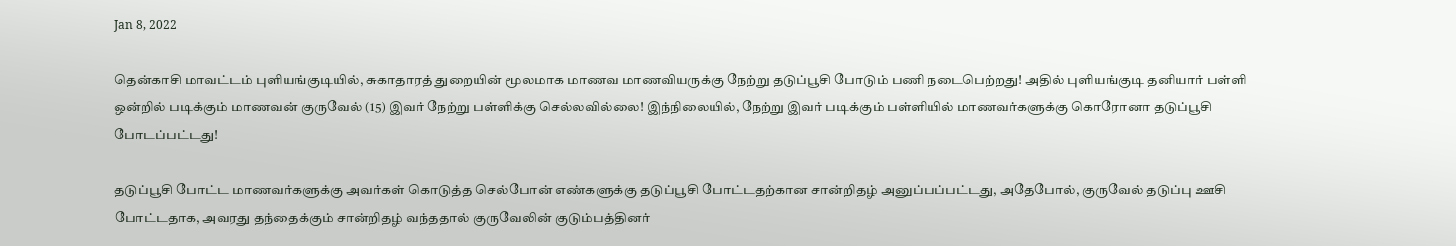Jan 8, 2022

தென்காசி மாவட்டம் புளியங்குடியில், சுகாதாரத் துறையின் மூலமாக மாணவ மாணவியருக்கு நேற்று தடுப்பூசி போடும் பணி நடைபெற்றது! அதில் புளியங்குடி தனியார் பள்ளி ஒன்றில் படிக்கும் மாணவன் குருவேல் (15) இவர் நேற்று பள்ளிக்கு செல்லவில்லை! இந்நிலையில், நேற்று இவர் படிக்கும் பள்ளியில் மாணவர்களுக்கு கொரோனா தடுப்பூசி போடப்பட்டது!

தடுப்பூசி போட்ட மாணவர்களுக்கு அவர்கள் கொடுத்த செல்போன் எண்களுக்கு தடுப்பூசி போட்டதற்கான சான்றிதழ் அனுப்பப்பட்டது, அதேபோல், குருவேல் தடுப்பு ஊசி போட்டதாக, அவரது தந்தைக்கும் சான்றிதழ் வந்ததால் குருவேலின் குடும்பத்தினர்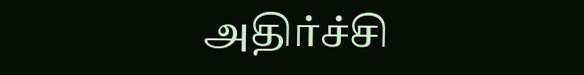அதிர்ச்சி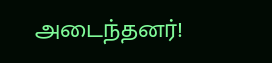அடைந்தனர்!